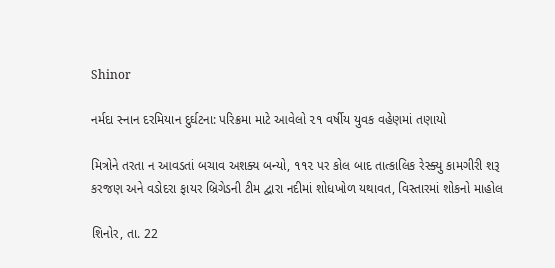Shinor

નર્મદા સ્નાન દરમિયાન દુર્ઘટના: પરિક્રમા માટે આવેલો ૨૧ વર્ષીય યુવક વહેણમાં તણાયો

મિત્રોને તરતા ન આવડતાં બચાવ અશક્ય બન્યો, ૧૧૨ પર કોલ બાદ તાત્કાલિક રેસ્ક્યુ કામગીરી શરૂ
કરજણ અને વડોદરા ફાયર બ્રિગેડની ટીમ દ્વારા નદીમાં શોધખોળ યથાવત, વિસ્તારમાં શોકનો માહોલ

શિનોર, તા. 22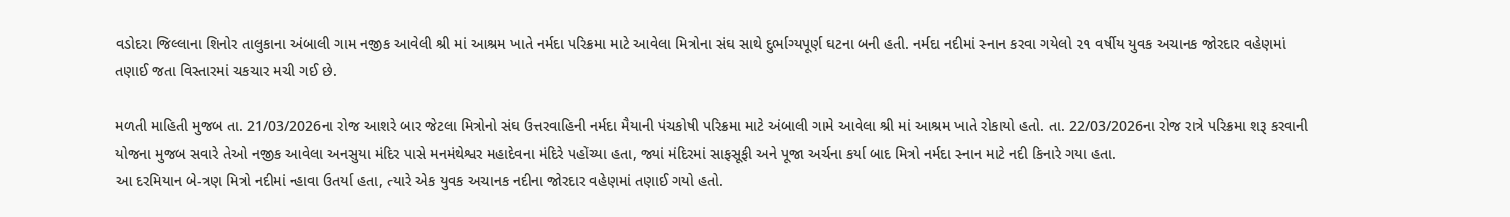વડોદરા જિલ્લાના શિનોર તાલુકાના અંબાલી ગામ નજીક આવેલી શ્રી માં આશ્રમ ખાતે નર્મદા પરિક્રમા માટે આવેલા મિત્રોના સંઘ સાથે દુર્ભાગ્યપૂર્ણ ઘટના બની હતી. નર્મદા નદીમાં સ્નાન કરવા ગયેલો ૨૧ વર્ષીય યુવક અચાનક જોરદાર વહેણમાં તણાઈ જતા વિસ્તારમાં ચકચાર મચી ગઈ છે.

મળતી માહિતી મુજબ તા. 21/03/2026ના રોજ આશરે બાર જેટલા મિત્રોનો સંઘ ઉત્તરવાહિની નર્મદા મૈયાની પંચકોષી પરિક્રમા માટે અંબાલી ગામે આવેલા શ્રી માં આશ્રમ ખાતે રોકાયો હતો. તા. 22/03/2026ના રોજ રાત્રે પરિક્રમા શરૂ કરવાની યોજના મુજબ સવારે તેઓ નજીક આવેલા અનસુયા મંદિર પાસે મનમંથેશ્વર મહાદેવના મંદિરે પહોંચ્યા હતા, જ્યાં મંદિરમાં સાફસૂફી અને પૂજા અર્ચના કર્યા બાદ મિત્રો નર્મદા સ્નાન માટે નદી કિનારે ગયા હતા.
આ દરમિયાન બે-ત્રણ મિત્રો નદીમાં ન્હાવા ઉતર્યા હતા, ત્યારે એક યુવક અચાનક નદીના જોરદાર વહેણમાં તણાઈ ગયો હતો.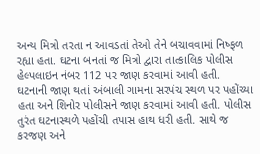અન્ય મિત્રો તરતા ન આવડતાં તેઓ તેને બચાવવામાં નિષ્ફળ રહ્યા હતા. ઘટના બનતાં જ મિત્રો દ્વારા તાત્કાલિક પોલીસ હેલ્પલાઇન નંબર 112 પર જાણ કરવામાં આવી હતી.
ઘટનાની જાણ થતાં અંબાલી ગામના સરપંચ સ્થળ પર પહોંચ્યા હતા અને શિનોર પોલીસને જાણ કરવામાં આવી હતી. પોલીસ તુરંત ઘટનાસ્થળે પહોંચી તપાસ હાથ ધરી હતી. સાથે જ કરજણ અને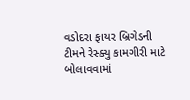વડોદરા ફાયર બ્રિગેડની ટીમને રેસ્ક્યુ કામગીરી માટે બોલાવવામાં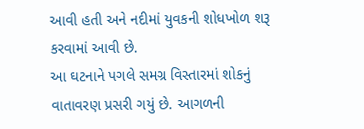આવી હતી અને નદીમાં યુવકની શોધખોળ શરૂ કરવામાં આવી છે.
આ ઘટનાને પગલે સમગ્ર વિસ્તારમાં શોકનું વાતાવરણ પ્રસરી ગયું છે. આગળની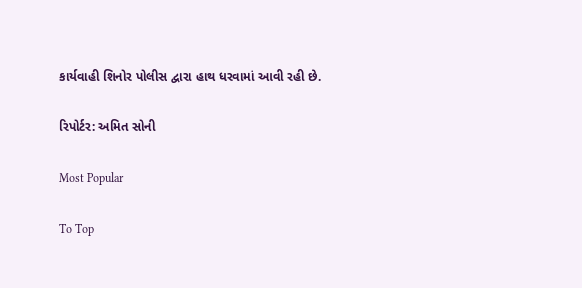કાર્યવાહી શિનોર પોલીસ દ્વારા હાથ ધરવામાં આવી રહી છે.

રિપોર્ટર: અમિત સોની

Most Popular

To Top